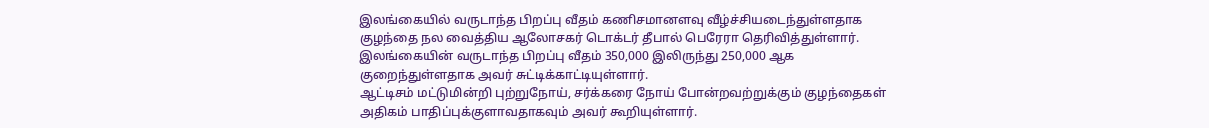இலங்கையில் வருடாந்த பிறப்பு வீதம் கணிசமானளவு வீழ்ச்சியடைந்துள்ளதாக குழந்தை நல வைத்திய ஆலோசகர் டொக்டர் தீபால் பெரேரா தெரிவித்துள்ளார்.
இலங்கையின் வருடாந்த பிறப்பு வீதம் 350,000 இலிருந்து 250,000 ஆக குறைந்துள்ளதாக அவர் சுட்டிக்காட்டியுள்ளார்.
ஆட்டிசம் மட்டுமின்றி புற்றுநோய், சர்க்கரை நோய் போன்றவற்றுக்கும் குழந்தைகள் அதிகம் பாதிப்புக்குளாவதாகவும் அவர் கூறியுள்ளார்.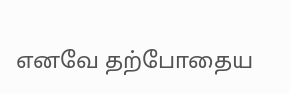எனவே தற்போதைய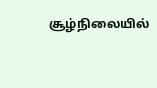சூழ்நிலையில்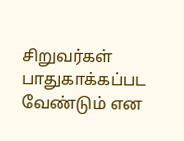சிறுவர்கள் பாதுகாக்கப்பட வேண்டும் என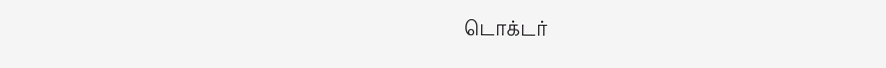டொக்டர்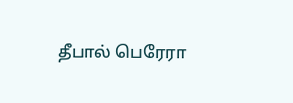தீபால் பெரேரா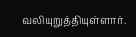வலியுறுத்தியுள்ளார்.